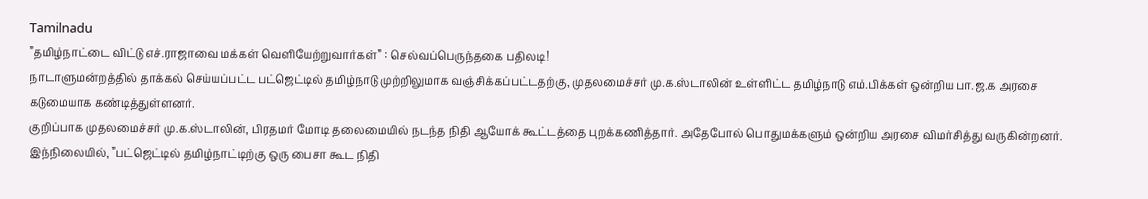Tamilnadu
”தமிழ்நாட்டை விட்டு எச்.ராஜாவை மக்கள் வெளியேற்றுவார்கள்” : செல்வப்பெருந்தகை பதிலடி!
நாடாளுமன்றத்தில் தாக்கல் செய்யப்பட்ட பட்ஜெட்டில் தமிழ்நாடு முற்றிலுமாக வஞ்சிக்கப்பட்டதற்கு, முதலமைச்சர் மு.க.ஸ்டாலின் உள்ளிட்ட தமிழ்நாடு எம்.பிக்கள் ஒன்றிய பா.ஜ.க அரசை கடுமையாக கண்டித்துள்ளனர்.
குறிப்பாக முதலமைச்சர் மு.க.ஸ்டாலின், பிரதமர் மோடி தலைமையில் நடந்த நிதி ஆயோக் கூட்டத்தை புறக்கணித்தார். அதேபோல் பொதுமக்களும் ஒன்றிய அரசை விமர்சித்து வருகின்றனர்.
இந்நிலையில், ”பட்ஜெட்டில் தமிழ்நாட்டிற்கு ஒரு பைசா கூட நிதி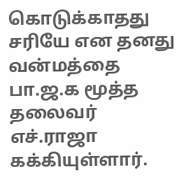கொடுக்காதது சரியே என தனது வன்மத்தை பா.ஜ.க மூத்த தலைவர் எச்.ராஜா கக்கியுள்ளார்.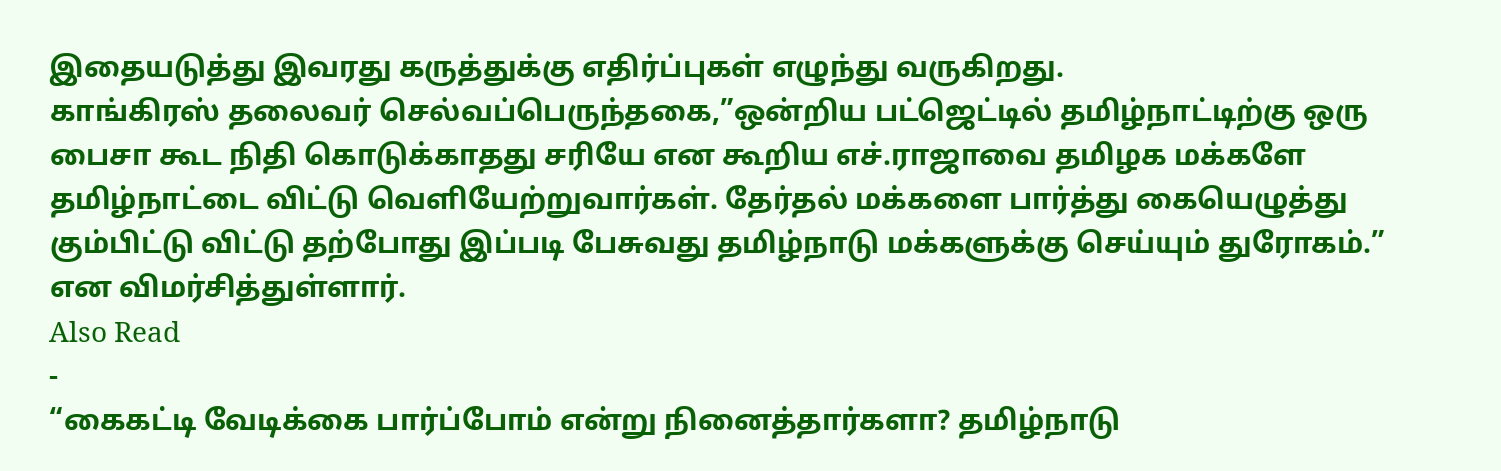இதையடுத்து இவரது கருத்துக்கு எதிர்ப்புகள் எழுந்து வருகிறது.
காங்கிரஸ் தலைவர் செல்வப்பெருந்தகை,”ஒன்றிய பட்ஜெட்டில் தமிழ்நாட்டிற்கு ஒரு பைசா கூட நிதி கொடுக்காதது சரியே என கூறிய எச்.ராஜாவை தமிழக மக்களே தமிழ்நாட்டை விட்டு வெளியேற்றுவார்கள். தேர்தல் மக்களை பார்த்து கையெழுத்து கும்பிட்டு விட்டு தற்போது இப்படி பேசுவது தமிழ்நாடு மக்களுக்கு செய்யும் துரோகம்.” என விமர்சித்துள்ளார்.
Also Read
-
“கைகட்டி வேடிக்கை பார்ப்போம் என்று நினைத்தார்களா? தமிழ்நாடு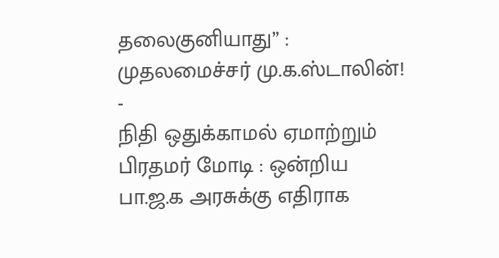தலைகுனியாது” : முதலமைச்சர் மு.க.ஸ்டாலின்!
-
நிதி ஒதுக்காமல் ஏமாற்றும் பிரதமர் மோடி : ஒன்றிய பா.ஜ.க அரசுக்கு எதிராக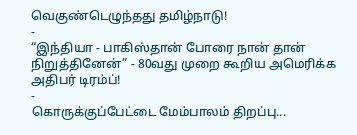வெகுண்டெழுந்தது தமிழ்நாடு!
-
“இந்தியா - பாகிஸ்தான் போரை நான் தான் நிறுத்தினேன்” - 80வது முறை கூறிய அமெரிக்க அதிபர் டிரம்ப்!
-
கொருக்குப்பேட்டை மேம்பாலம் திறப்பு...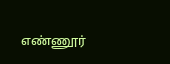எண்ணூர்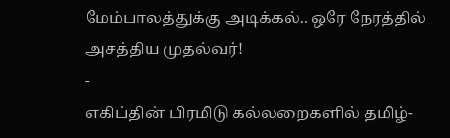மேம்பாலத்துக்கு அடிக்கல்.. ஒரே நேரத்தில் அசத்திய முதல்வர்!
-
எகிப்தின் பிரமிடு கல்லறைகளில் தமிழ்-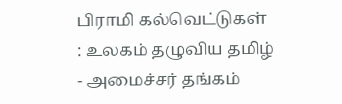பிராமி கல்வெட்டுகள் : உலகம் தழுவிய தமிழ் - அமைச்சர் தங்கம்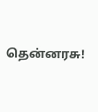தென்னரசு!